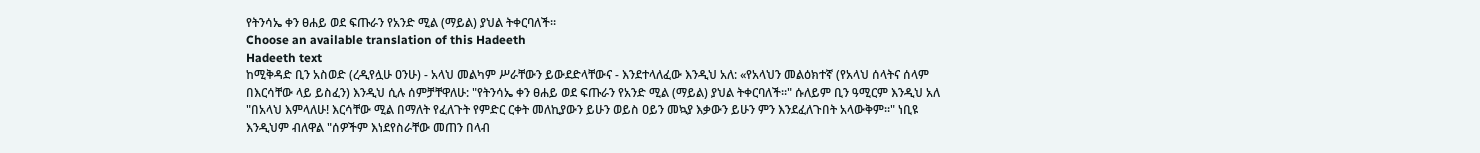የትንሳኤ ቀን ፀሐይ ወደ ፍጡራን የአንድ ሚል (ማይል) ያህል ትቀርባለች።
Choose an available translation of this Hadeeth
Hadeeth text
ከሚቅዳድ ቢን አስወድ (ረዲየሏሁ ዐንሁ) - አላህ መልካም ሥራቸውን ይውደድላቸውና - እንደተላለፈው እንዲህ አለ: «የአላህን መልዕክተኛ (የአላህ ሰላትና ሰላም በእርሳቸው ላይ ይስፈን) እንዲህ ሲሉ ሰምቻቸዋለሁ: "የትንሳኤ ቀን ፀሐይ ወደ ፍጡራን የአንድ ሚል (ማይል) ያህል ትቀርባለች።" ሱለይም ቢን ዓሚርም እንዲህ አለ "በአላህ እምላለሁ! እርሳቸው ሚል በማለት የፈለጉት የምድር ርቀት መለኪያውን ይሁን ወይስ ዐይን መኳያ እቃውን ይሁን ምን እንደፈለጉበት አላውቅም።" ነቢዩ እንዲህም ብለዋል "ሰዎችም እነደየስራቸው መጠን በላብ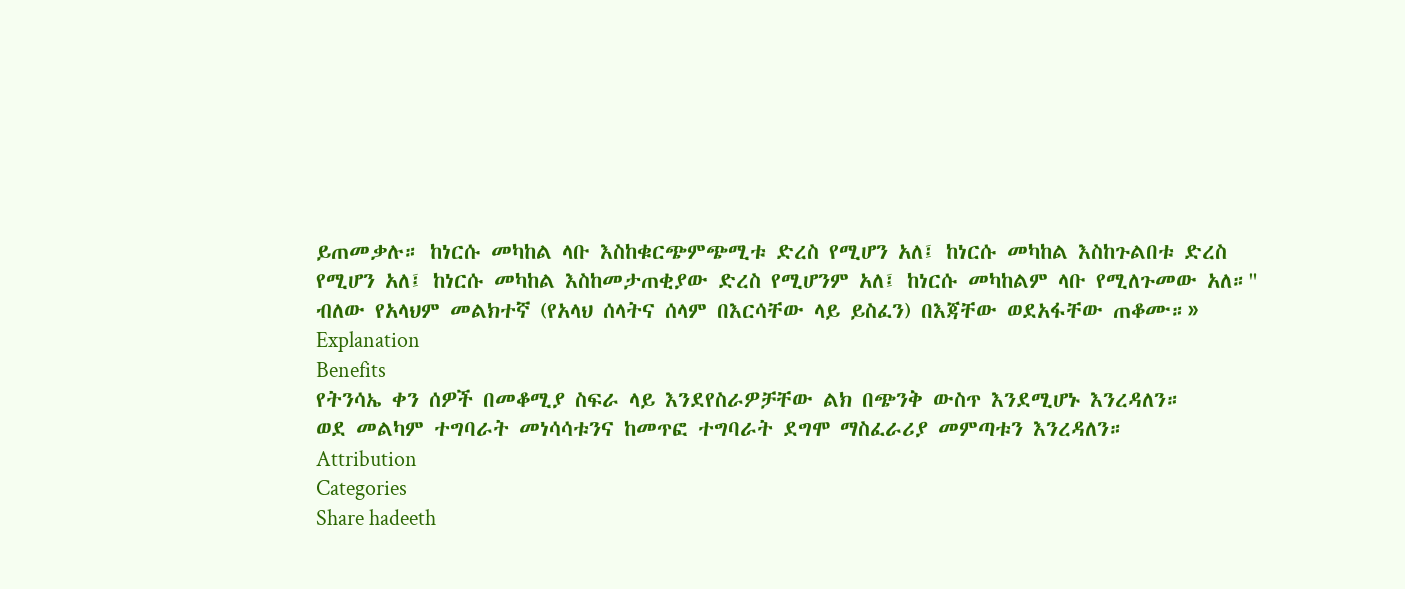ይጠመቃሉ። ከነርሱ መካከል ላቡ እስከቁርጭምጭሚቱ ድረስ የሚሆን አለ፤ ከነርሱ መካከል እስከጉልበቱ ድረስ የሚሆን አለ፤ ከነርሱ መካከል እስከመታጠቂያው ድረስ የሚሆንም አለ፤ ከነርሱ መካከልም ላቡ የሚለጉመው አለ።" ብለው የአላህም መልክተኛ (የአላህ ሰላትና ሰላም በእርሳቸው ላይ ይስፈን) በእጃቸው ወደአፋቸው ጠቆሙ።»
Explanation
Benefits
የትንሳኤ ቀን ሰዎች በመቆሚያ ስፍራ ላይ እንደየስራዎቻቸው ልክ በጭንቅ ውስጥ እንደሚሆኑ እንረዳለን።
ወደ መልካም ተግባራት መነሳሳቱንና ከመጥፎ ተግባራት ደግሞ ማስፈራሪያ መምጣቱን እንረዳለን።
Attribution
Categories
Share hadeeth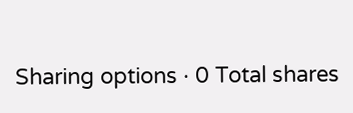Sharing options · 0 Total shares